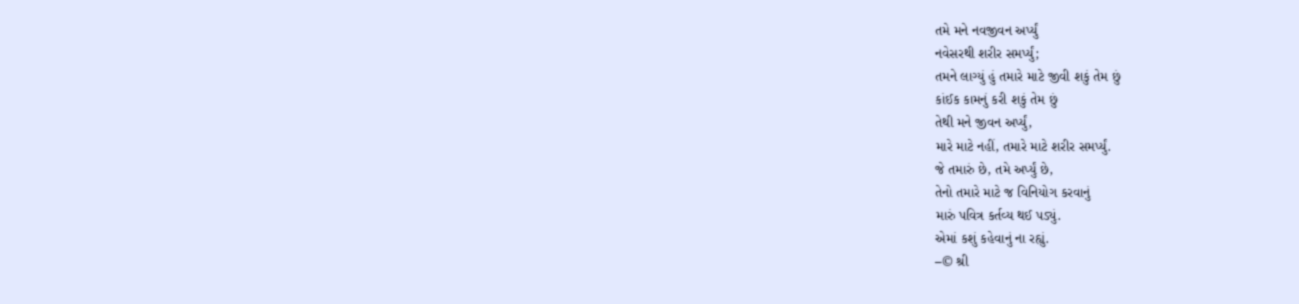તમે મને નવજીવન અર્પ્યું
નવેસરથી શરીર સમર્પ્યું;
તમને લાગ્યું હું તમારે માટે જીવી શકું તેમ છું
કાંઈક કામનું કરી શકું તેમ છું
તેથી મને જીવન અર્પ્યું,
મારે માટે નહીં, તમારે માટે શરીર સમર્પ્યું.
જે તમારું છે, તમે અર્પ્યું છે,
તેનો તમારે માટે જ વિનિયોગ કરવાનું
મારું પવિત્ર કર્તવ્ય થઈ પડ્યું.
એમાં કશું કહેવાનું ના રહ્યું.
–© શ્રી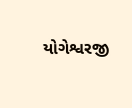યોગેશ્વરજી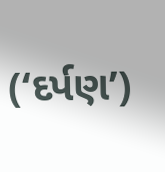(‘દર્પણ’)